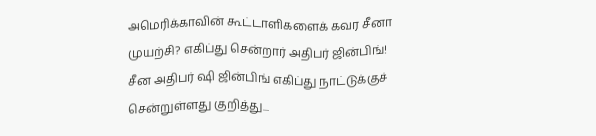அமெரிக்காவின் கூட்டாளிகளைக் கவர சீனா முயற்சி? எகிப்து சென்றார் அதிபர் ஜின்பிங்!
சீன அதிபர் ஷி ஜின்பிங் எகிப்து நாட்டுக்குச் சென்றுள்ளது குறித்து...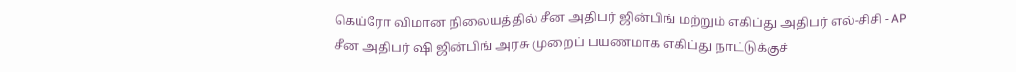கெய்ரோ விமான நிலையத்தில் சீன அதிபர் ஜின்பிங் மற்றும் எகிப்து அதிபர் எல்-சிசி - AP
சீன அதிபர் ஷி ஜின்பிங் அரசு முறைப் பயணமாக எகிப்து நாட்டுக்குச்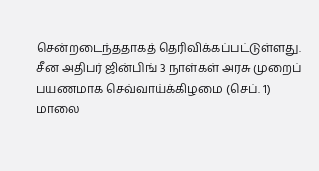சென்றடைந்ததாகத் தெரிவிக்கப்பட்டுள்ளது.
சீன அதிபர் ஜின்பிங் 3 நாள்கள் அரசு முறைப் பயணமாக செவ்வாய்க்கிழமை (செப். 1) மாலை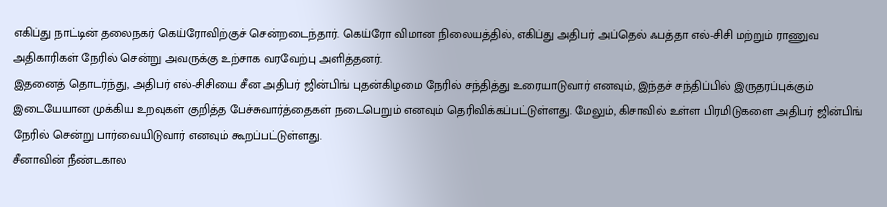எகிப்து நாட்டின் தலைநகர் கெய்ரோவிற்குச் சென்றடைந்தார். கெய்ரோ விமான நிலையத்தில், எகிப்து அதிபர் அப்தெல் ஃபத்தா எல்-சிசி மற்றும் ராணுவ அதிகாரிகள் நேரில் சென்று அவருக்கு உற்சாக வரவேற்பு அளித்தனர்.
இதனைத் தொடர்ந்து, அதிபர் எல்-சிசியை சீன அதிபர் ஜின்பிங் புதன்கிழமை நேரில் சந்தித்து உரையாடுவார் எனவும், இந்தச் சந்திப்பில் இருதரப்புக்கும் இடையேயான முக்கிய உறவுகள் குறித்த பேச்சுவார்த்தைகள் நடைபெறும் எனவும் தெரிவிக்கப்பட்டுள்ளது. மேலும், கிசாவில் உள்ள பிரமிடுகளை அதிபர் ஜின்பிங் நேரில் சென்று பார்வையிடுவார் எனவும் கூறப்பட்டுள்ளது.
சீனாவின் நீண்டகால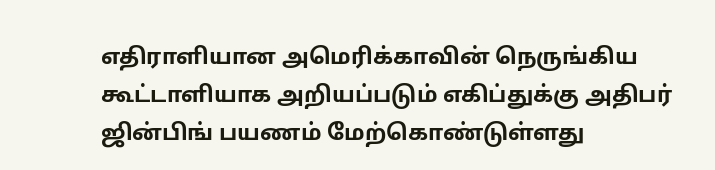எதிராளியான அமெரிக்காவின் நெருங்கிய கூட்டாளியாக அறியப்படும் எகிப்துக்கு அதிபர் ஜின்பிங் பயணம் மேற்கொண்டுள்ளது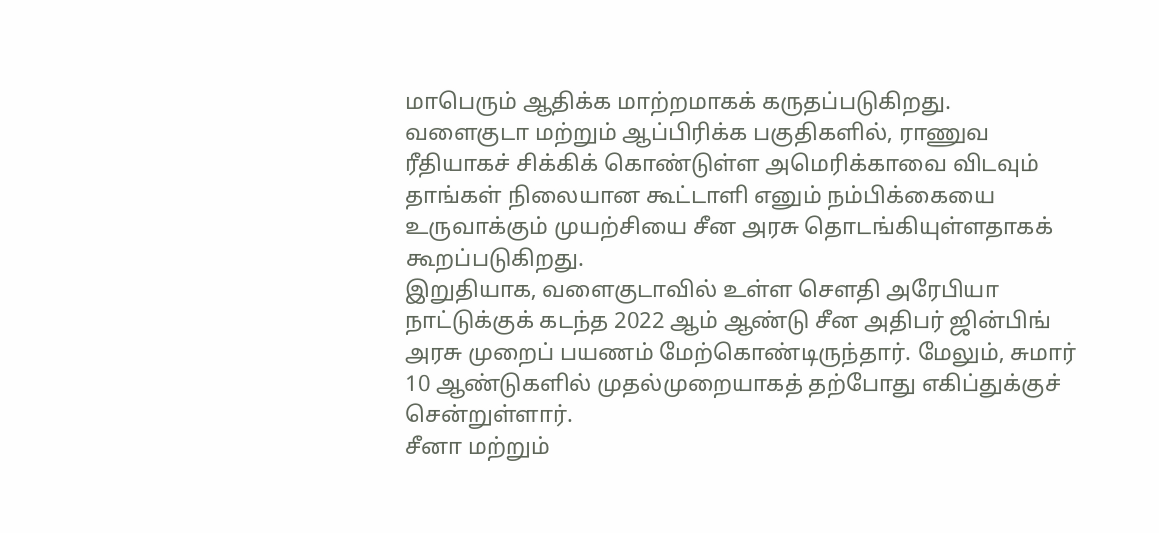மாபெரும் ஆதிக்க மாற்றமாகக் கருதப்படுகிறது.
வளைகுடா மற்றும் ஆப்பிரிக்க பகுதிகளில், ராணுவ ரீதியாகச் சிக்கிக் கொண்டுள்ள அமெரிக்காவை விடவும் தாங்கள் நிலையான கூட்டாளி எனும் நம்பிக்கையை உருவாக்கும் முயற்சியை சீன அரசு தொடங்கியுள்ளதாகக் கூறப்படுகிறது.
இறுதியாக, வளைகுடாவில் உள்ள சௌதி அரேபியா நாட்டுக்குக் கடந்த 2022 ஆம் ஆண்டு சீன அதிபர் ஜின்பிங் அரசு முறைப் பயணம் மேற்கொண்டிருந்தார். மேலும், சுமார் 10 ஆண்டுகளில் முதல்முறையாகத் தற்போது எகிப்துக்குச் சென்றுள்ளார்.
சீனா மற்றும்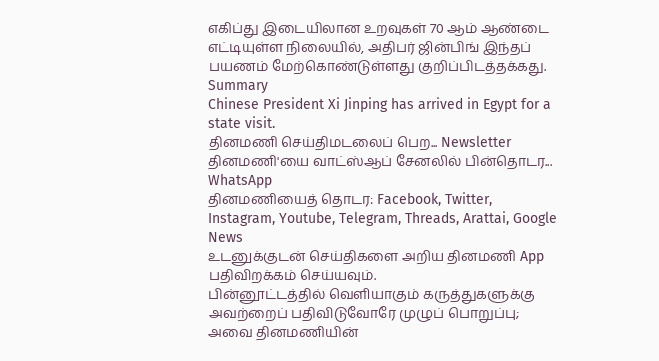எகிப்து இடையிலான உறவுகள் 70 ஆம் ஆண்டை எட்டியுள்ள நிலையில், அதிபர் ஜின்பிங் இந்தப் பயணம் மேற்கொண்டுள்ளது குறிப்பிடத்தக்கது.
Summary
Chinese President Xi Jinping has arrived in Egypt for a state visit.
தினமணி செய்திமடலைப் பெற... Newsletter
தினமணி'யை வாட்ஸ்ஆப் சேனலில் பின்தொடர... WhatsApp
தினமணியைத் தொடர: Facebook, Twitter, Instagram, Youtube, Telegram, Threads, Arattai, Google News
உடனுக்குடன் செய்திகளை அறிய தினமணி App பதிவிறக்கம் செய்யவும்.
பின்னூட்டத்தில் வெளியாகும் கருத்துகளுக்கு அவற்றைப் பதிவிடுவோரே முழுப் பொறுப்பு; அவை தினமணியின்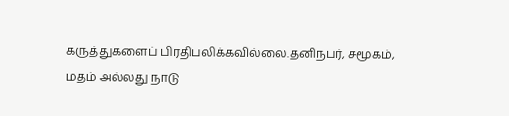கருத்துகளைப் பிரதிபலிக்கவில்லை.தனிநபர், சமூகம், மதம் அல்லது நாடு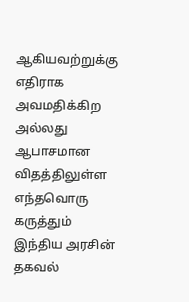ஆகியவற்றுக்கு எதிராக அவமதிக்கிற அல்லது ஆபாசமான விதத்திலுள்ள எந்தவொரு கருத்தும் இந்திய அரசின் தகவல்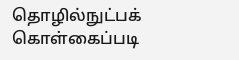தொழில்நுட்பக் கொள்கைப்படி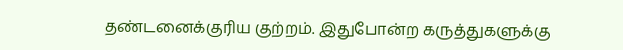தண்டனைக்குரிய குற்றம். இதுபோன்ற கருத்துகளுக்கு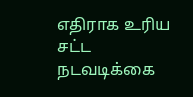எதிராக உரிய சட்ட நடவடிக்கை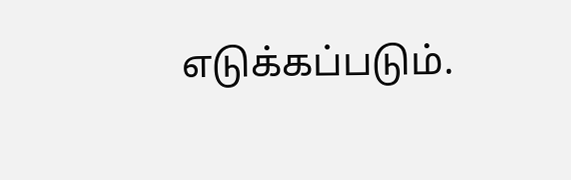எடுக்கப்படும்.